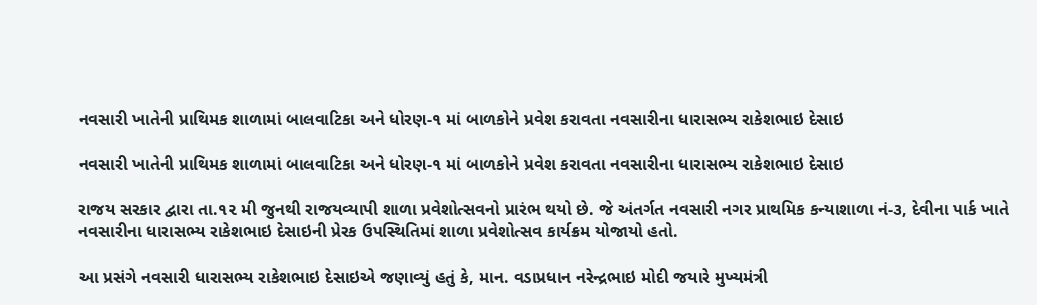નવસારી ખાતેની પ્રાથિમક શાળામાં બાલવાટિકા અને ધોરણ-૧ માં બાળકોને પ્રવેશ કરાવતા નવસારીના ધારાસભ્ય રાકેશભાઇ દેસાઇ

નવસારી ખાતેની પ્રાથિમક શાળામાં બાલવાટિકા અને ધોરણ-૧ માં બાળકોને પ્રવેશ કરાવતા નવસારીના ધારાસભ્ય રાકેશભાઇ દેસાઇ

રાજય સરકાર દ્વારા તા.૧૨ મી જુનથી રાજયવ્યાપી શાળા પ્રવેશોત્સવનો પ્રારંભ થયો છે. જે અંતર્ગત નવસારી નગર પ્રાથમિક કન્યાશાળા નં-૩, દેવીના પાર્ક ખાતે નવસારીના ધારાસભ્ય રાકેશભાઇ દેસાઇની પ્રેરક ઉપસ્થિતિમાં શાળા પ્રવેશોત્સવ કાર્યક્રમ યોજાયો હતો.

આ પ્રસંગે નવસારી ધારાસભ્ય રાકેશભાઇ દેસાઇએ જણાવ્યું હતું કે, માન. વડાપ્રધાન નરેન્દ્રભાઇ મોદી જયારે મુખ્યમંત્રી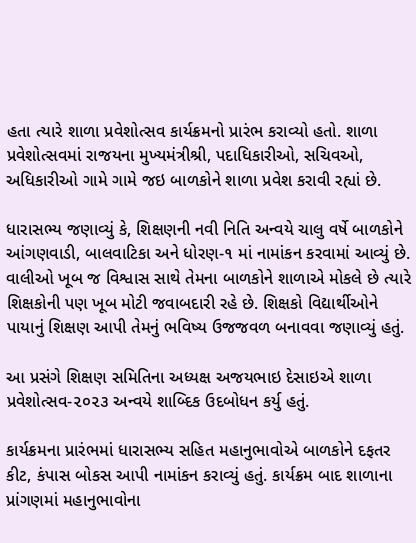હતા ત્યારે શાળા પ્રવેશોત્સવ કાર્યક્રમનો પ્રારંભ કરાવ્યો હતો. શાળા પ્રવેશોત્સવમાં રાજયના મુખ્યમંત્રીશ્રી, પદાધિકારીઓ, સચિવઓ, અધિકારીઓ ગામે ગામે જઇ બાળકોને શાળા પ્રવેશ કરાવી રહ્યાં છે.

ધારાસભ્ય જણાવ્યું કે, શિક્ષણની નવી નિતિ અન્વયે ચાલુ વર્ષે બાળકોને આંગણવાડી, બાલવાટિકા અને ધોરણ-૧ માં નામાંકન કરવામાં આવ્યું છે. વાલીઓ ખૂબ જ વિશ્વાસ સાથે તેમના બાળકોને શાળાએ મોકલે છે ત્યારે શિક્ષકોની પણ ખૂબ મોટી જવાબદારી રહે છે. શિક્ષકો વિદ્યાર્થીઓને પાયાનું શિક્ષણ આપી તેમનું ભવિષ્ય ઉજજવળ બનાવવા જણાવ્યું હતું.

આ પ્રસંગે શિક્ષણ સમિતિના અધ્યક્ષ અજયભાઇ દેસાઇએ શાળા પ્રવેશોત્સવ-૨૦૨૩ અન્વયે શાબ્દિક ઉદબોધન કર્યુ હતું.

કાર્યક્રમના પ્રારંભમાં ધારાસભ્ય સહિત મહાનુભાવોએ બાળકોને દફતર કીટ, કંપાસ બોકસ આપી નામાંકન કરાવ્યું હતું. કાર્યક્રમ બાદ શાળાના પ્રાંગણમાં મહાનુભાવોના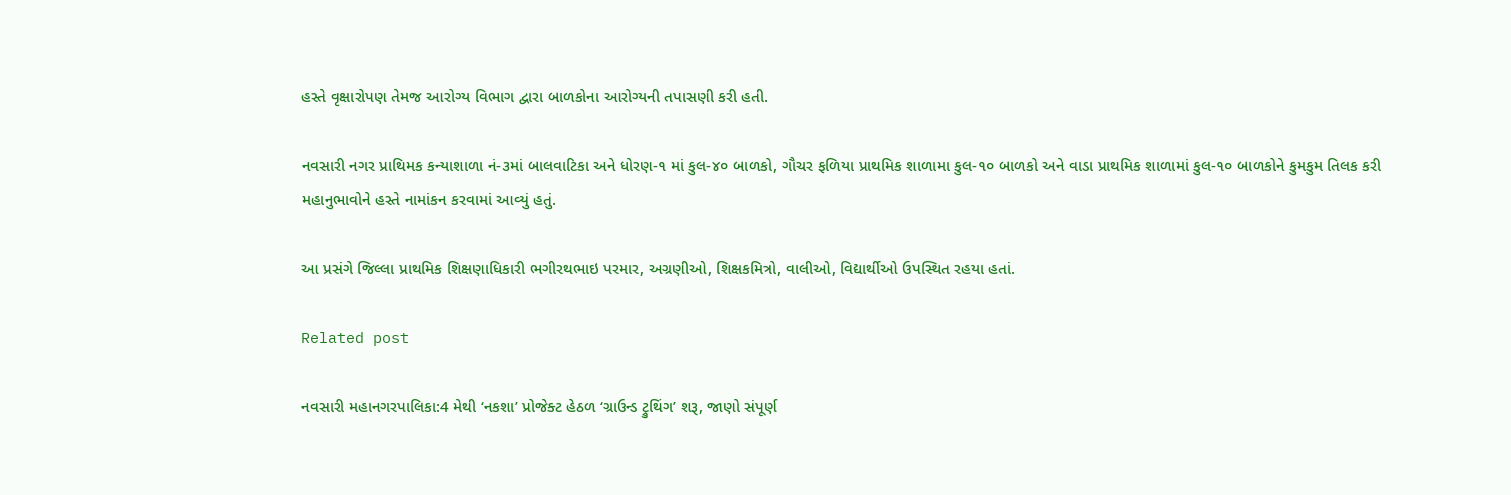હસ્તે વૃક્ષારોપણ તેમજ આરોગ્ય વિભાગ દ્વારા બાળકોના આરોગ્યની તપાસણી કરી હતી.

નવસારી નગર પ્રાથિમક કન્યાશાળા નં-૩માં બાલવાટિકા અને ધોરણ-૧ માં કુલ-૪૦ બાળકો, ગૌચર ફળિયા પ્રાથમિક શાળામા કુલ-૧૦ બાળકો અને વાડા પ્રાથમિક શાળામાં કુલ-૧૦ બાળકોને કુમકુમ તિલક કરી મહાનુભાવોને હસ્તે નામાંકન કરવામાં આવ્યું હતું.

આ પ્રસંગે જિલ્લા પ્રાથમિક શિક્ષણાધિકારી ભગીરથભાઇ પરમાર, અગ્રણીઓ, શિક્ષકમિત્રો, વાલીઓ, વિદ્યાર્થીઓ ઉપસ્થિત રહયા હતાં.

Related post

નવસારી મહાનગરપાલિકા:4 મેથી ‘નકશા’ પ્રોજેક્ટ હેઠળ ‘ગ્રાઉન્ડ ટ્રુથિંગ’ શરૂ, જાણો સંપૂર્ણ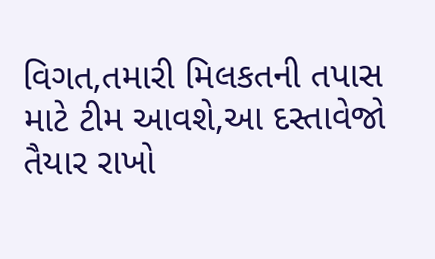વિગત,તમારી મિલકતની તપાસ માટે ટીમ આવશે,આ દસ્તાવેજો તૈયાર રાખો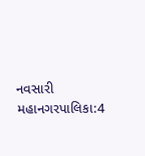નવસારી મહાનગરપાલિકા:4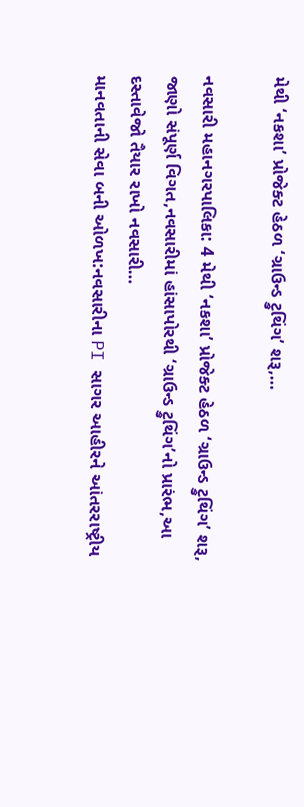મેથી ‘નકશા’ પ્રોજેક્ટ હેઠળ ‘ગ્રાઉન્ડ ટ્રુથિંગ’ શરૂ,…

નવસારી મહાનગરપાલિકા: 4 મેથી ‘નકશા’ પ્રોજેક્ટ હેઠળ ‘ગ્રાઉન્ડ ટ્રુથિંગ’ શરૂ, જાણો સંપૂર્ણ વિગત,નવસારીમાં હાંસાપોરથી ‘ગ્રાઉન્ડ ટ્રુથિંગ’નો પ્રારંભ,આ દસ્તાવેજો તૈયાર રાખો નવસારી…
માનવતાની સેવા બની ઓળખ:નવસારીના PI સાગર આહીરને આંતરરાષ્ટ્રીય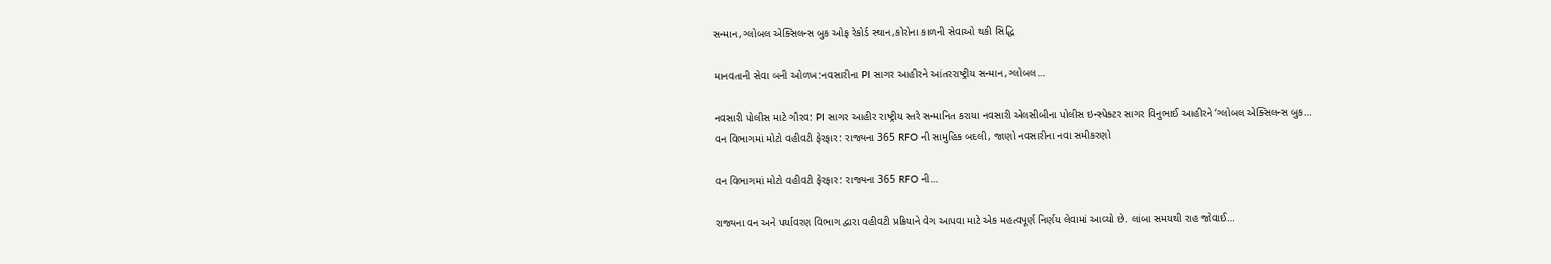સન્માન,ગ્લોબલ એક્સિલન્સ બુક ઓફ રેકોર્ડ સ્થાન,કોરોના કાળની સેવાઓ થકી સિદ્ધિ

માનવતાની સેવા બની ઓળખ:નવસારીના PI સાગર આહીરને આંતરરાષ્ટ્રીય સન્માન,ગ્લોબલ…

નવસારી પોલીસ માટે ગૌરવ: PI સાગર આહીર રાષ્ટ્રીય સ્તરે સન્માનિત કરાયા નવસારી એલસીબીના પોલીસ ઇન્સ્પેક્ટર સાગર વિનુભાઈ આહીરને ‘ગ્લોબલ એક્સિલન્સ બુક…
વન વિભાગમાં મોટો વહીવટી ફેરફાર: રાજ્યના 365 RFO ની સામુહિક બદલી, જાણો નવસારીના નવા સમીકરણો

વન વિભાગમાં મોટો વહીવટી ફેરફાર: રાજ્યના 365 RFO ની…

રાજ્યના વન અને પર્યાવરણ વિભાગ દ્વારા વહીવટી પ્રક્રિયાને વેગ આપવા માટે એક મહત્વપૂર્ણ નિર્ણય લેવામાં આવ્યો છે. લાંબા સમયથી રાહ જોવાઈ…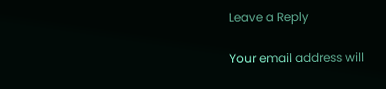Leave a Reply

Your email address will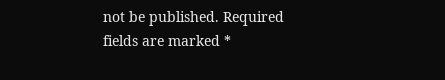not be published. Required fields are marked *